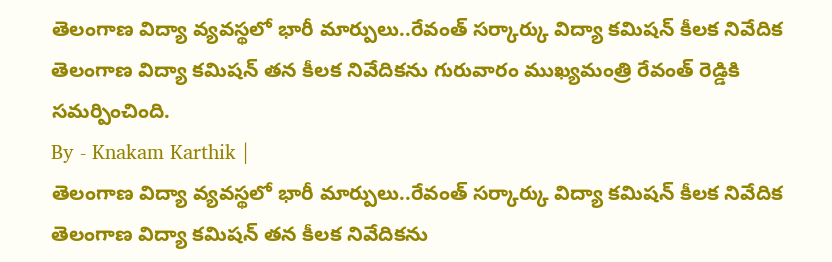తెలంగాణ విద్యా వ్యవస్థలో భారీ మార్పులు..రేవంత్ సర్కార్కు విద్యా కమిషన్ కీలక నివేదిక
తెలంగాణ విద్యా కమిషన్ తన కీలక నివేదికను గురువారం ముఖ్యమంత్రి రేవంత్ రెడ్డికి సమర్పించింది.
By - Knakam Karthik |
తెలంగాణ విద్యా వ్యవస్థలో భారీ మార్పులు..రేవంత్ సర్కార్కు విద్యా కమిషన్ కీలక నివేదిక
తెలంగాణ విద్యా కమిషన్ తన కీలక నివేదికను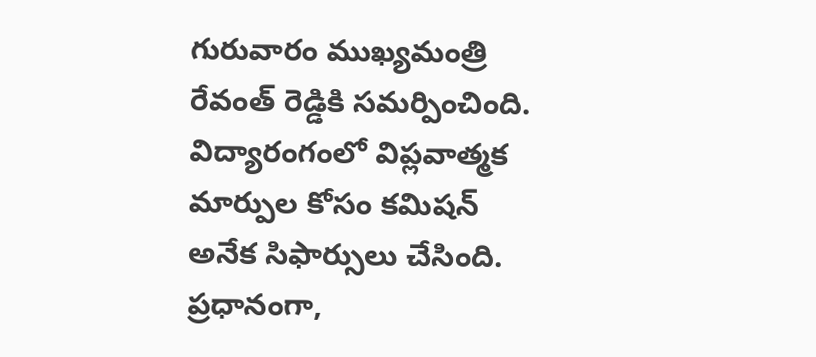గురువారం ముఖ్యమంత్రి రేవంత్ రెడ్డికి సమర్పించింది. విద్యారంగంలో విప్లవాత్మక మార్పుల కోసం కమిషన్ అనేక సిఫార్సులు చేసింది. ప్రధానంగా,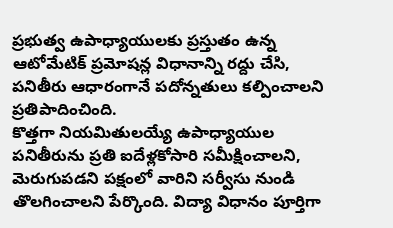ప్రభుత్వ ఉపాధ్యాయులకు ప్రస్తుతం ఉన్న ఆటోమేటిక్ ప్రమోషన్ల విధానాన్ని రద్దు చేసి, పనితీరు ఆధారంగానే పదోన్నతులు కల్పించాలని ప్రతిపాదించింది.
కొత్తగా నియమితులయ్యే ఉపాధ్యాయుల పనితీరును ప్రతి ఐదేళ్లకోసారి సమీక్షించాలని, మెరుగుపడని పక్షంలో వారిని సర్వీసు నుండి తొలగించాలని పేర్కొంది. విద్యా విధానం పూర్తిగా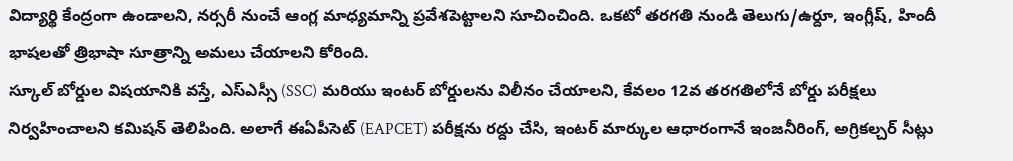విద్యార్థి కేంద్రంగా ఉండాలని, నర్సరీ నుంచే ఆంగ్ల మాధ్యమాన్ని ప్రవేశపెట్టాలని సూచించింది. ఒకటో తరగతి నుండి తెలుగు/ఉర్దూ, ఇంగ్లీష్, హిందీ భాషలతో త్రిభాషా సూత్రాన్ని అమలు చేయాలని కోరింది.
స్కూల్ బోర్డుల విషయానికి వస్తే, ఎస్ఎస్సీ (SSC) మరియు ఇంటర్ బోర్డులను విలీనం చేయాలని, కేవలం 12వ తరగతిలోనే బోర్డు పరీక్షలు నిర్వహించాలని కమిషన్ తెలిపింది. అలాగే ఈఏపీసెట్ (EAPCET) పరీక్షను రద్దు చేసి, ఇంటర్ మార్కుల ఆధారంగానే ఇంజనీరింగ్, అగ్రికల్చర్ సీట్లు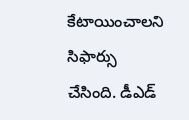కేటాయించాలని సిఫార్సు చేసింది. డీఎడ్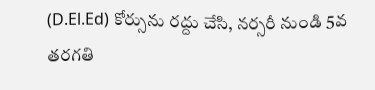(D.El.Ed) కోర్సును రద్దు చేసి, నర్సరీ నుండి 5వ తరగతి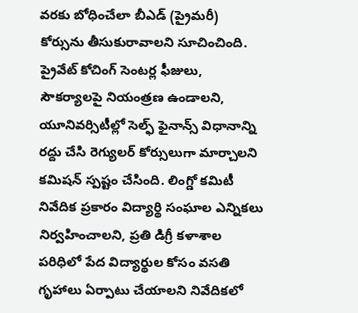వరకు బోధించేలా బీఎడ్ (ప్రైమరీ) కోర్సును తీసుకురావాలని సూచించింది.
ప్రైవేట్ కోచింగ్ సెంటర్ల ఫీజులు, సౌకర్యాలపై నియంత్రణ ఉండాలని, యూనివర్సిటీల్లో సెల్ఫ్ ఫైనాన్స్ విధానాన్ని రద్దు చేసి రెగ్యులర్ కోర్సులుగా మార్చాలని కమిషన్ స్పష్టం చేసింది. లింగ్డో కమిటీ నివేదిక ప్రకారం విద్యార్థి సంఘాల ఎన్నికలు నిర్వహించాలని, ప్రతి డిగ్రీ కళాశాల పరిధిలో పేద విద్యార్థుల కోసం వసతి గృహాలు ఏర్పాటు చేయాలని నివేదికలో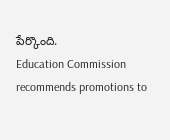పేర్కొంది.
Education Commission recommends promotions to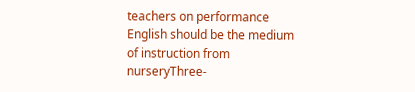teachers on performance English should be the medium of instruction from nurseryThree-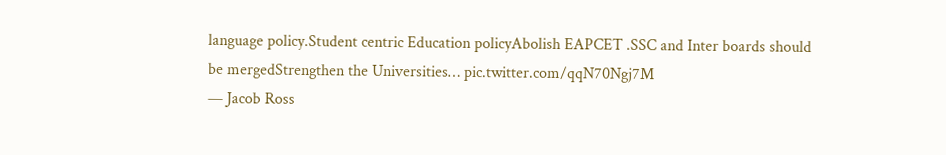language policy.Student centric Education policyAbolish EAPCET .SSC and Inter boards should be mergedStrengthen the Universities… pic.twitter.com/qqN70Ngj7M
— Jacob Ross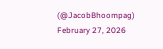(@JacobBhoompag) February 27, 2026